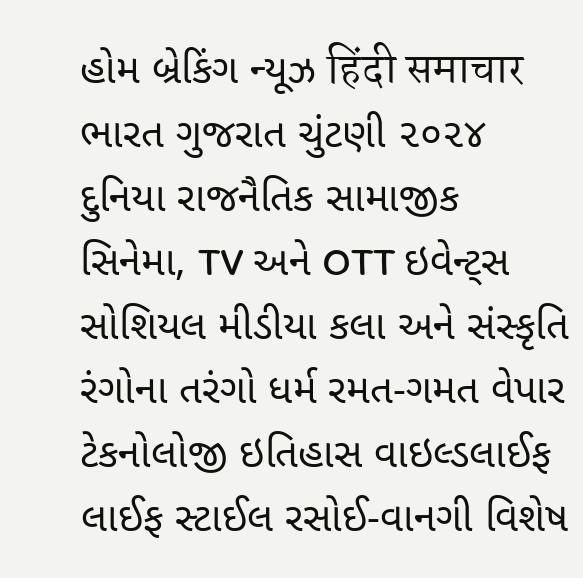હોમ બ્રેકિંગ ન્યૂઝ हिंदी समाचार ભારત ગુજરાત ચુંટણી ૨૦૨૪ દુનિયા રાજનૈતિક સામાજીક સિનેમા, TV અને OTT ઇવેન્ટ્સ સોશિયલ મીડીયા કલા અને સંસ્કૃતિ રંગોના તરંગો ધર્મ રમત-ગમત વેપાર ટેકનોલોજી ઇતિહાસ વાઇલ્ડલાઈફ લાઈફ સ્ટાઈલ રસોઈ-વાનગી વિશેષ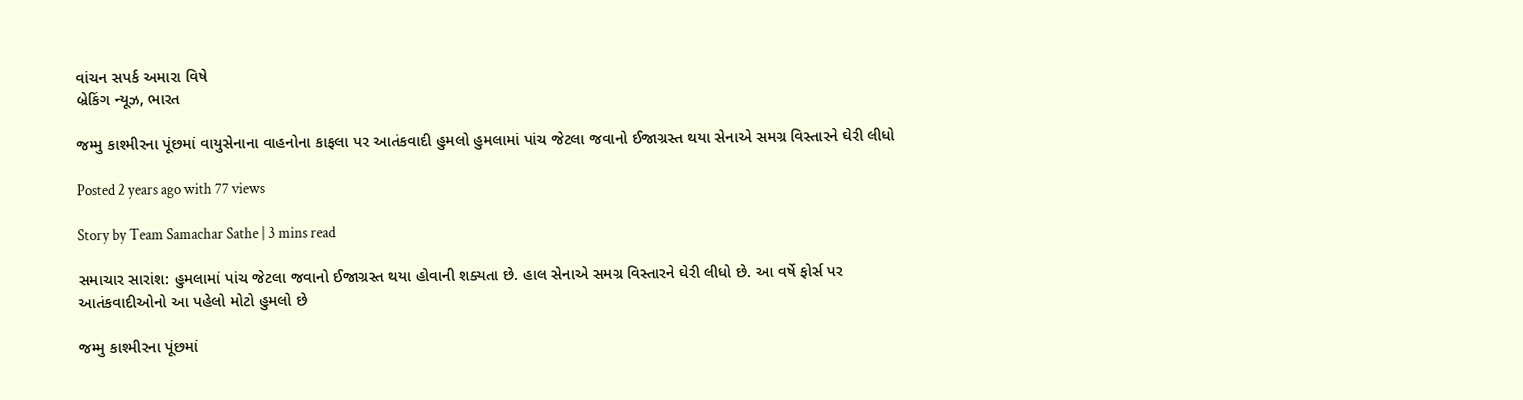વાંચન સપર્ક અમારા વિષે
બ્રેકિંગ ન્યૂઝ, ભારત

જમ્મુ કાશ્મીરના પૂંછમાં વાયુસેનાના વાહનોના કાફલા પર આતંકવાદી હુમલો હુમલામાં પાંચ જેટલા જવાનો ઈજાગ્રસ્ત થયા સેનાએ સમગ્ર વિસ્તારને ઘેરી લીધો

Posted 2 years ago with 77 views

Story by Team Samachar Sathe | 3 mins read

સમાચાર સારાંશ: હુમલામાં પાંચ જેટલા જવાનો ઈજાગ્રસ્ત થયા હોવાની શક્યતા છે. હાલ સેનાએ સમગ્ર વિસ્તારને ઘેરી લીધો છે. આ વર્ષે ફોર્સ પર આતંકવાદીઓનો આ પહેલો મોટો હુમલો છે

જમ્મુ કાશ્મીરના પૂંછમાં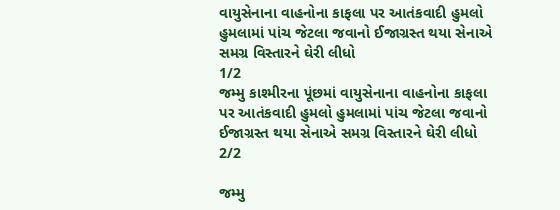વાયુસેનાના વાહનોના કાફલા પર આતંકવાદી હુમલો હુમલામાં પાંચ જેટલા જવાનો ઈજાગ્રસ્ત થયા સેનાએ સમગ્ર વિસ્તારને ઘેરી લીધો
1/2
જમ્મુ કાશ્મીરના પૂંછમાં વાયુસેનાના વાહનોના કાફલા પર આતંકવાદી હુમલો હુમલામાં પાંચ જેટલા જવાનો ઈજાગ્રસ્ત થયા સેનાએ સમગ્ર વિસ્તારને ઘેરી લીધો
2/2

જમ્મુ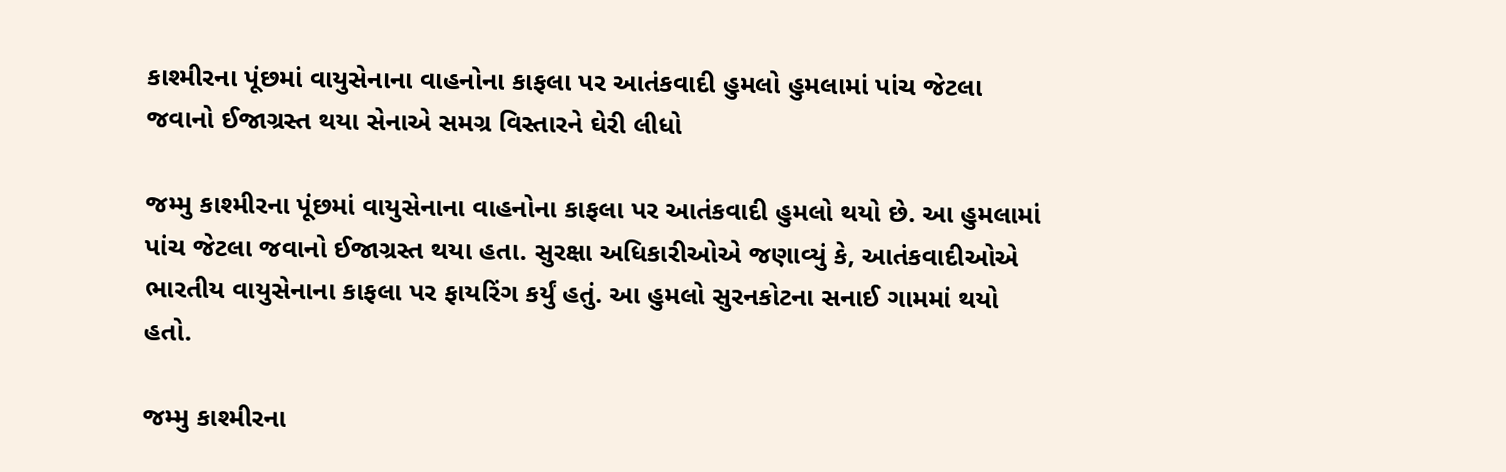કાશ્મીરના પૂંછમાં વાયુસેનાના વાહનોના કાફલા પર આતંકવાદી હુમલો હુમલામાં પાંચ જેટલા જવાનો ઈજાગ્રસ્ત થયા સેનાએ સમગ્ર વિસ્તારને ઘેરી લીધો

જમ્મુ કાશ્મીરના પૂંછમાં વાયુસેનાના વાહનોના કાફલા પર આતંકવાદી હુમલો થયો છે. આ હુમલામાં પાંચ જેટલા જવાનો ઈજાગ્રસ્ત થયા હતા. સુરક્ષા અધિકારીઓએ જણાવ્યું કે, આતંકવાદીઓએ ભારતીય વાયુસેનાના કાફલા પર ફાયરિંગ કર્યું હતું. આ હુમલો સુરનકોટના સનાઈ ગામમાં થયો હતો.

જમ્મુ કાશ્મીરના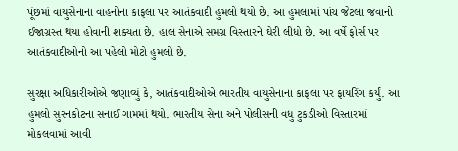પૂંછમાં વાયુસેનાના વાહનોના કાફલા પર આતંકવાદી હુમલો થયો છે. આ હુમલામાં પાંચ જેટલા જવાનો ઈજાગ્રસ્ત થયા હોવાની શક્યતા છે. હાલ સેનાએ સમગ્ર વિસ્તારને ઘેરી લીધો છે. આ વર્ષે ફોર્સ પર આતંકવાદીઓનો આ પહેલો મોટો હુમલો છે.

સુરક્ષા અધિકારીઓએ જણાવ્યું કે, આતંકવાદીઓએ ભારતીય વાયુસેનાના કાફલા પર ફાયરિંગ કર્યું. આ હુમલો સુરનકોટના સનાઈ ગામમાં થયો. ભારતીય સેના અને પોલીસની વધુ ટુકડીઓ વિસ્તારમાં મોકલવામાં આવી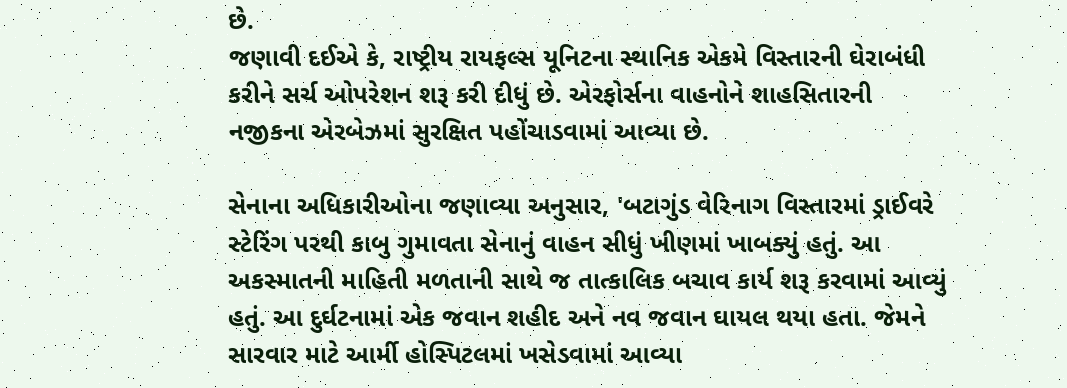છે.
જણાવી દઈએ કે, રાષ્ટ્રીય રાયફલ્સ યૂનિટના સ્થાનિક એકમે વિસ્તારની ઘેરાબંધી કરીને સર્ચ ઓપરેશન શરૂ કરી દીધું છે. એરફોર્સના વાહનોને શાહસિતારની નજીકના એરબેઝમાં સુરક્ષિત પહોંચાડવામાં આવ્યા છે.

સેનાના અધિકારીઓના જણાવ્યા અનુસાર, 'બટાગુંડ વેરિનાગ વિસ્તારમાં ડ્રાઈવરે સ્ટેરિંગ પરથી કાબુ ગુમાવતા સેનાનું વાહન સીધું ખીણમાં ખાબક્યું હતું. આ અકસ્માતની માહિતી મળતાની સાથે જ તાત્કાલિક બચાવ કાર્ય શરૂ કરવામાં આવ્યું હતું. આ દુર્ઘટનામાં એક જવાન શહીદ અને નવ જવાન ઘાયલ થયા હતા. જેમને સારવાર માટે આર્મી હોસ્પિટલમાં ખસેડવામાં આવ્યા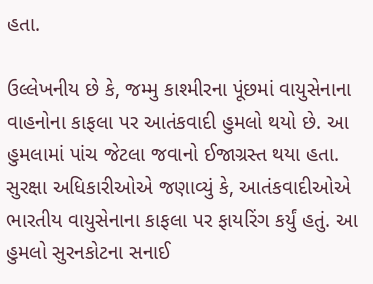હતા.

ઉલ્લેખનીય છે કે, જમ્મુ કાશ્મીરના પૂંછમાં વાયુસેનાના વાહનોના કાફલા પર આતંકવાદી હુમલો થયો છે. આ હુમલામાં પાંચ જેટલા જવાનો ઈજાગ્રસ્ત થયા હતા. સુરક્ષા અધિકારીઓએ જણાવ્યું કે, આતંકવાદીઓએ ભારતીય વાયુસેનાના કાફલા પર ફાયરિંગ કર્યું હતું. આ હુમલો સુરનકોટના સનાઈ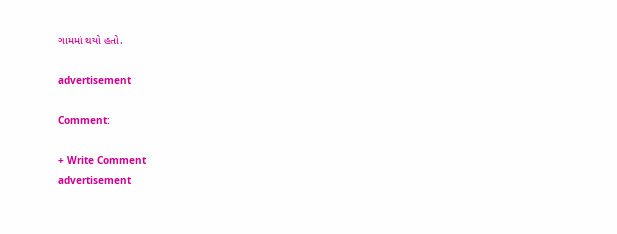ગામમાં થયો હતો.

advertisement

Comment:

+ Write Comment
advertisement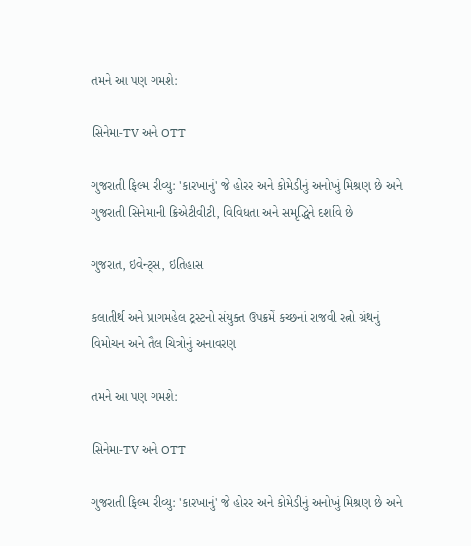તમને આ પણ ગમશે:

સિનેમા-TV અને OTT

ગુજરાતી ફિલ્મ રીવ્યુ: 'કારખાનું' જે હોરર અને કોમેડીનું અનોખું મિશ્રણ છે અને ગુજરાતી સિનેમાની ક્રિએટીવીટી, વિવિધતા અને સમૃદ્ધિને દર્શાવે છે

ગુજરાત, ઇવેન્ટ્સ, ઇતિહાસ

કલાતીર્થ અને પ્રાગમહેલ ટ્રસ્ટનો સંયુક્ત ઉપક્રમેં કચ્છનાં રાજવી રત્નો ગ્રંથનું વિમોચન અને તૈલ ચિત્રોનું અનાવરણ

તમને આ પણ ગમશે:

સિનેમા-TV અને OTT

ગુજરાતી ફિલ્મ રીવ્યુ: 'કારખાનું' જે હોરર અને કોમેડીનું અનોખું મિશ્રણ છે અને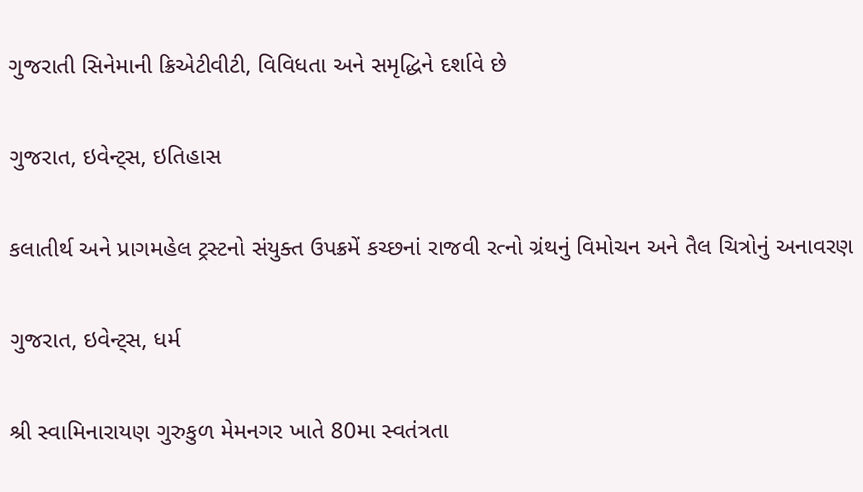ગુજરાતી સિનેમાની ક્રિએટીવીટી, વિવિધતા અને સમૃદ્ધિને દર્શાવે છે

ગુજરાત, ઇવેન્ટ્સ, ઇતિહાસ

કલાતીર્થ અને પ્રાગમહેલ ટ્રસ્ટનો સંયુક્ત ઉપક્રમેં કચ્છનાં રાજવી રત્નો ગ્રંથનું વિમોચન અને તૈલ ચિત્રોનું અનાવરણ

ગુજરાત, ઇવેન્ટ્સ, ધર્મ

શ્રી સ્વામિનારાયણ ગુરુકુળ મેમનગર ખાતે 80મા સ્વતંત્રતા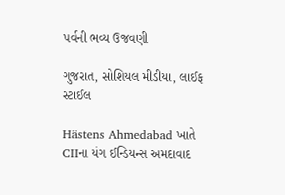પર્વની ભવ્ય ઉજવણી

ગુજરાત, સોશિયલ મીડીયા, લાઈફ સ્ટાઈલ

Hästens Ahmedabad ખાતે CIIના યંગ ઈન્ડિયન્સ અમદાવાદ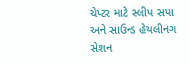ચેપ્ટર માટે સ્લીપ સપા અને સાઉન્ડ હેયલીનગ સેશન